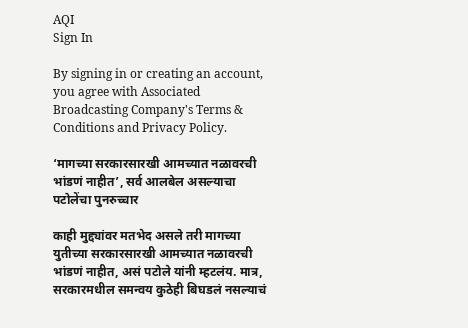AQI
Sign In

By signing in or creating an account, you agree with Associated Broadcasting Company's Terms & Conditions and Privacy Policy.

‘मागच्या सरकारसारखी आमच्यात नळावरची भांडणं नाहीत’, सर्व आलबेल असल्याचा पटोलेंचा पुनरुच्चार

काही मुद्द्यांवर मतभेद असले तरी मागच्या युतीच्या सरकारसारखी आमच्यात नळावरची भांडणं नाहीत, असं पटोले यांनी म्हटलंय. मात्र, सरकारमधील समन्वय कुठेही बिघडलं नसल्याचं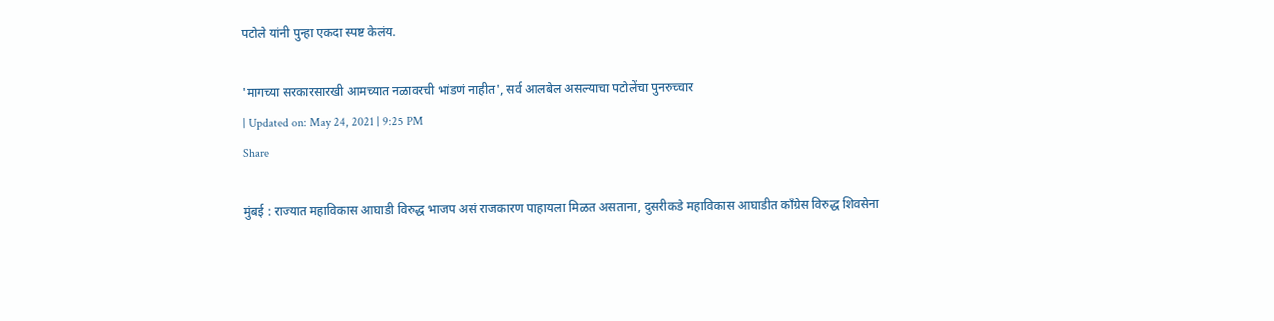पटोले यांनी पुन्हा एकदा स्पष्ट केलंय.

'मागच्या सरकारसारखी आमच्यात नळावरची भांडणं नाहीत', सर्व आलबेल असल्याचा पटोलेंचा पुनरुच्चार
| Updated on: May 24, 2021 | 9:25 PM
Share

मुंबई : राज्यात महाविकास आघाडी विरुद्ध भाजप असं राजकारण पाहायला मिळत असताना, दुसरीकडे महाविकास आघाडीत काँग्रेस विरुद्ध शिवसेना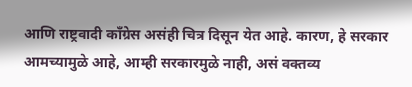आणि राष्ट्रवादी काँग्रेस असंही चित्र दिसून येत आहे. कारण, हे सरकार आमच्यामुळे आहे, आम्ही सरकारमुळे नाही, असं वक्तव्य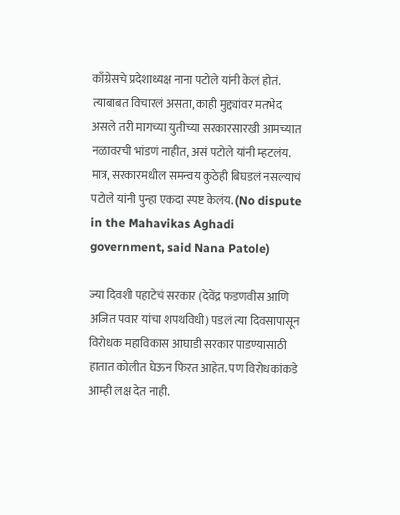काँग्रेसचे प्रदेशाध्यक्ष नाना पटोले यांनी केलं होतं. त्याबाबत विचारलं असता, काही मुद्द्यांवर मतभेद असले तरी मागच्या युतीच्या सरकारसारखी आमच्यात नळावरची भांडणं नाहीत, असं पटोले यांनी म्हटलंय. मात्र, सरकारमधील समन्वय कुठेही बिघडलं नसल्याचं पटोले यांनी पुन्हा एकदा स्पष्ट केलंय. (No dispute in the Mahavikas Aghadi government, said Nana Patole)

ज्या दिवशी पहाटेचं सरकार (देवेंद्र फडणवीस आणि अजित पवार यांचा शपथविधी) पडलं त्या दिवसापासून विरोधक महाविकास आघाडी सरकार पाडण्यासाठी हातात कोलीत घेऊन फिरत आहेत. पण विरोधकांकडे आम्ही लक्ष देत नाही.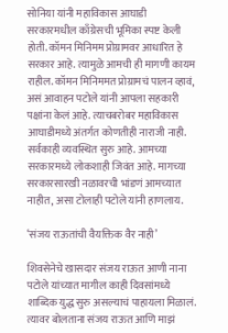सोनिया यांनी महाविकास आघाडी सरकारमधील काँग्रेसची भूमिका स्पष्ट केली होती. कॉमन मिनिमम प्रोग्रामवर आधारित हे सरकार आहे. त्यामुळे आमची ही मागणी कायम राहील. कॉमन मिनिममत प्रोग्रामचं पालन व्हावं, असं आवाहन पटोले यांनी आपला सहकारी पक्षांना केलं आहे. त्याचबरोबर महाविकास आघाडीमध्ये अंतर्गत कोणतीही नाराजी नाही. सर्वकाही व्यवस्थित सुरु आहे. आमच्या सरकारमध्ये लोकशाही जिवंत आहे. मागच्या सरकारसारखी नळावरची भांडणं आमच्यात नाहीत, असा टोलाही पटोले यांनी हाणलाय.

‘संजय राऊतांची वैयक्तिक वैर नाही’

शिवसेनेचे खासदार संजय राऊत आणी नाना पटोले यांच्यात मागील काही दिवसांमध्ये शाब्दिक युद्ध सुरु असल्याचं पाहायला मिळालं. त्यावर बोलताना संजय राऊत आणि माझं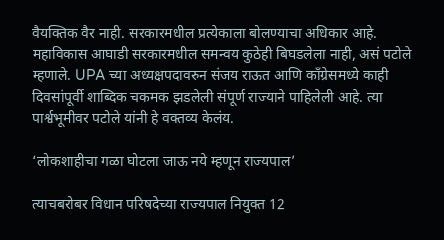वैयक्तिक वैर नाही. सरकारमधील प्रत्येकाला बोलण्याचा अधिकार आहे. महाविकास आघाडी सरकारमधील समन्वय कुठेही बिघडलेला नाही, असं पटोले म्हणाले. UPA च्या अध्यक्षपदावरुन संजय राऊत आणि काँग्रेसमध्ये काही दिवसांपूर्वी शाब्दिक चकमक झडलेली संपूर्ण राज्याने पाहिलेली आहे. त्या पार्श्वभूमीवर पटोले यांनी हे वक्तव्य केलंय.

‘लोकशाहीचा गळा घोटला जाऊ नये म्हणून राज्यपाल’

त्याचबरोबर विधान परिषदेच्या राज्यपाल नियुक्त 12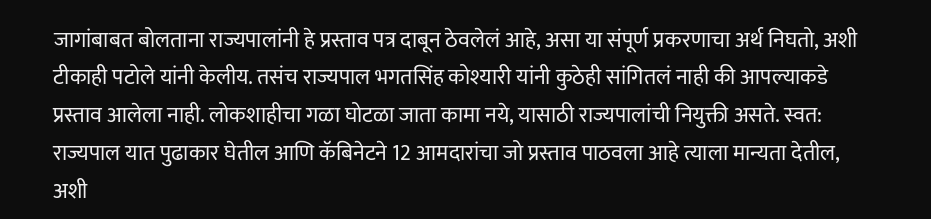जागांबाबत बोलताना राज्यपालांनी हे प्रस्ताव पत्र दाबून ठेवलेलं आहे, असा या संपूर्ण प्रकरणाचा अर्थ निघतो, अशी टीकाही पटोले यांनी केलीय. तसंच राज्यपाल भगतसिंह कोश्यारी यांनी कुठेही सांगितलं नाही की आपल्याकडे प्रस्ताव आलेला नाही. लोकशाहीचा गळा घोटळा जाता कामा नये, यासाठी राज्यपालांची नियुक्ती असते. स्वत: राज्यपाल यात पुढाकार घेतील आणि कॅबिनेटने 12 आमदारांचा जो प्रस्ताव पाठवला आहे त्याला मान्यता देतील, अशी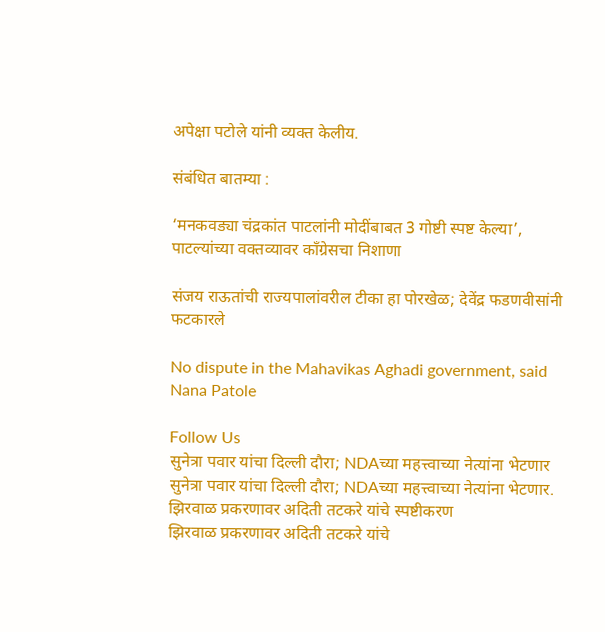अपेक्षा पटोले यांनी व्यक्त केलीय.

संबंधित बातम्या :

‘मनकवड्या चंद्रकांत पाटलांनी मोदींबाबत 3 गोष्टी स्पष्ट केल्या’, पाटल्यांच्या वक्तव्यावर काँग्रेसचा निशाणा

संजय राऊतांची राज्यपालांवरील टीका हा पोरखेळ; देवेंद्र फडणवीसांनी फटकारले

No dispute in the Mahavikas Aghadi government, said Nana Patole

Follow Us
सुनेत्रा पवार यांचा दिल्ली दौरा; NDAच्या महत्त्वाच्या नेत्यांना भेटणार
सुनेत्रा पवार यांचा दिल्ली दौरा; NDAच्या महत्त्वाच्या नेत्यांना भेटणार.
झिरवाळ प्रकरणावर अदिती तटकरे यांचे स्पष्टीकरण
झिरवाळ प्रकरणावर अदिती तटकरे यांचे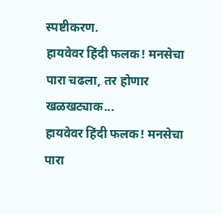स्पष्टीकरण.
हायवेवर हिंदी फलक! मनसेचा पारा चढला, तर होणार खळखट्याक...
हायवेवर हिंदी फलक! मनसेचा पारा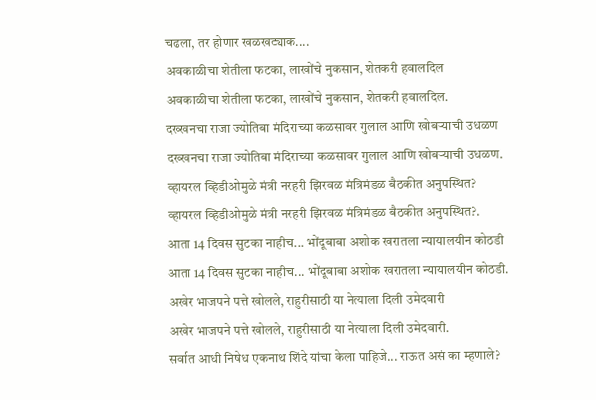चढला, तर होणार खळखट्याक....
अवकाळीचा शेतीला फटका, लाखोंचे नुकसान, शेतकरी हवालदिल
अवकाळीचा शेतीला फटका, लाखोंचे नुकसान, शेतकरी हवालदिल.
दख्खनचा राजा ज्योतिबा मंदिराच्या कळसावर गुलाल आणि खोबऱ्याची उधळण
दख्खनचा राजा ज्योतिबा मंदिराच्या कळसावर गुलाल आणि खोबऱ्याची उधळण.
व्हायरल व्हिडीओमुळे मंत्री नरहरी झिरवळ मंत्रिमंडळ बैठकीत अनुपस्थित?
व्हायरल व्हिडीओमुळे मंत्री नरहरी झिरवळ मंत्रिमंडळ बैठकीत अनुपस्थित?.
आता 14 दिवस सुटका नाहीच... भोंदूबाबा अशोक खरातला न्यायालयीन कोठडी
आता 14 दिवस सुटका नाहीच... भोंदूबाबा अशोक खरातला न्यायालयीन कोठडी.
अखेर भाजपने पत्ते खोलले, राहुरीसाठी या नेत्याला दिली उमेदवारी
अखेर भाजपने पत्ते खोलले, राहुरीसाठी या नेत्याला दिली उमेदवारी.
सर्वात आधी निषेध एकनाथ शिंदे यांचा केला पाहिजे... राऊत असं का म्हणाले?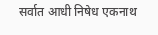सर्वात आधी निषेध एकनाथ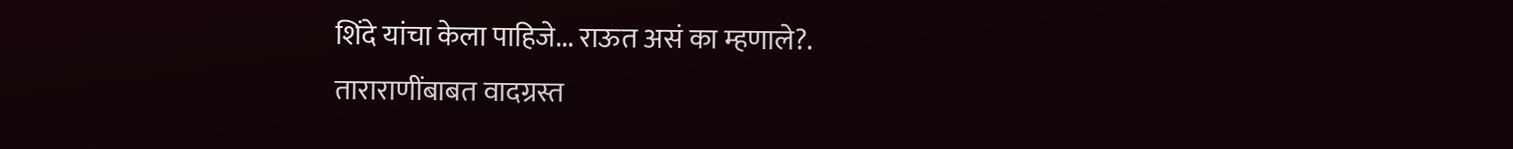शिंदे यांचा केला पाहिजे... राऊत असं का म्हणाले?.
ताराराणींबाबत वादग्रस्त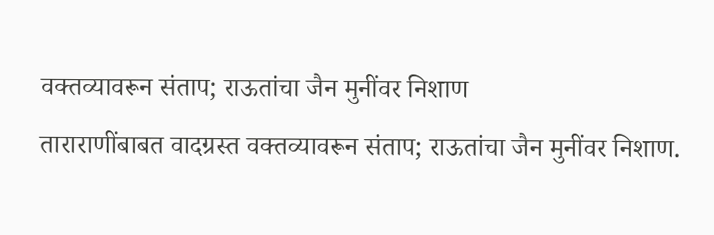वक्तव्यावरून संताप; राऊतांचा जैन मुनींवर निशाण
ताराराणींबाबत वादग्रस्त वक्तव्यावरून संताप; राऊतांचा जैन मुनींवर निशाण.